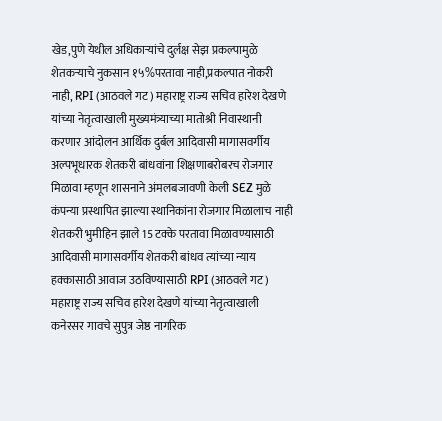खेड,पुणे येथील अधिकाऱ्यांचे दुर्लक्ष सेझ प्रकल्पामुळे शेतकऱ्याचे नुकसान १५%परतावा नाही,प्रकल्पात नोकरी नाही, RPI (आठवले गट) महाराष्ट्र राज्य सचिव हारेश देखणे यांच्या नेतृत्वाखाली मुख्यमंत्र्याच्या मातोश्री निवास्थानी करणार आंदोलन आर्थिक दुर्बल आदिवासी मागासवर्गीय अल्पभूधारक शेतकरी बांधवांना शिक्षणाबरोबरच रोजगार मिळावा म्हणून शासनाने अंमलबजावणी केली SEZ मुळे कंपन्या प्रस्थापित झाल्या स्थानिकांना रोजगार मिळालाच नाही शेतकरी भुमीहिन झाले 15 टक्के परतावा मिळावण्यासाठी आदिवासी मागासवर्गीय शेतकरी बांधव त्यांच्या न्याय हक्कासाठी आवाज उठविण्यासाठी RPI (आठवले गट) महाराष्ट्र राज्य सचिव हारेश देखणे यांच्या नेतृत्वाखाली कनेरसर गावचे सुपुत्र जेष्ठ नागरिक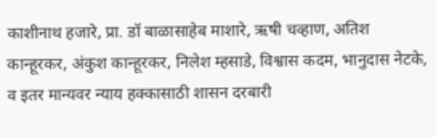काशीनाथ हजारे, प्रा. डॉ बाळासाहेब माशारे, ऋषी चव्हाण, अतिश कान्हूरकर, अंकुश कान्हूरकर, निलेश म्हसाडे, विश्वास कदम, भानुदास नेटके, व इतर मान्यवर न्याय हक्कासाठी शासन दरबारी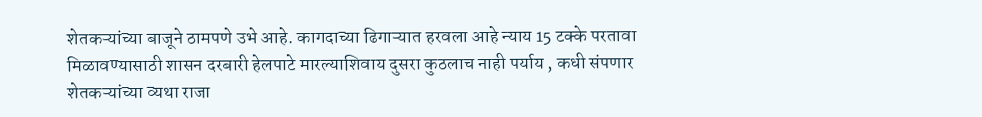शेतकऱ्यांच्या बाजूने ठामपणे उभे आहे. कागदाच्या ढिगाऱ्यात हरवला आहे न्याय 15 टक्के परतावा मिळावण्यासाठी शासन दरबारी हेलपाटे मारल्याशिवाय दुसरा कुठलाच नाही पर्याय , कधी संपणार शेतकऱ्यांच्या व्यथा राजा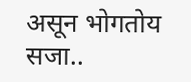असून भोगतोय सजा..